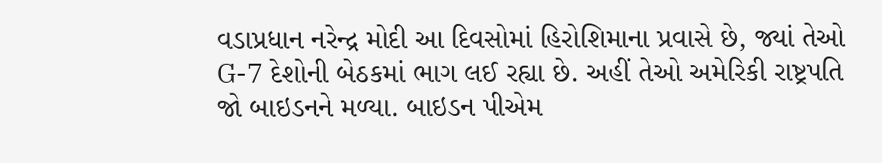વડાપ્રધાન નરેન્દ્ર મોદી આ દિવસોમાં હિરોશિમાના પ્રવાસે છે, જ્યાં તેઓ G-7 દેશોની બેઠકમાં ભાગ લઈ રહ્યા છે. અહીં તેઓ અમેરિકી રાષ્ટ્રપતિ જો બાઇડનને મળ્યા. બાઇડન પીએમ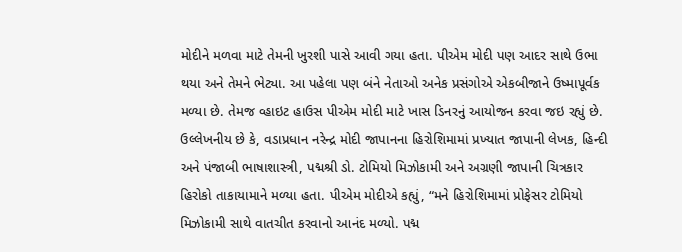મોદીને મળવા માટે તેમની ખુરશી પાસે આવી ગયા હતા. પીએમ મોદી પણ આદર સાથે ઉભા થયા અને તેમને ભેટ્યા. આ પહેલા પણ બંને નેતાઓ અનેક પ્રસંગોએ એકબીજાને ઉષ્માપૂર્વક મળ્યા છે. તેમજ વ્હાઇટ હાઉસ પીએમ મોદી માટે ખાસ ડિનરનું આયોજન કરવા જઇ રહ્યું છે.
ઉલ્લેખનીય છે કે, વડાપ્રધાન નરેન્દ્ર મોદી જાપાનના હિરોશિમામાં પ્રખ્યાત જાપાની લેખક, હિન્દી અને પંજાબી ભાષાશાસ્ત્રી, પદ્મશ્રી ડો. ટોમિયો મિઝોકામી અને અગ્રણી જાપાની ચિત્રકાર હિરોકો તાકાયામાને મળ્યા હતા. પીએમ મોદીએ કહ્યું, “મને હિરોશિમામાં પ્રોફેસર ટોમિયો મિઝોકામી સાથે વાતચીત કરવાનો આનંદ મળ્યો. પદ્મ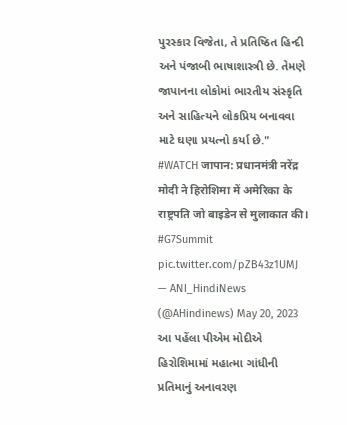પુરસ્કાર વિજેતા, તે પ્રતિષ્ઠિત હિન્દી અને પંજાબી ભાષાશાસ્ત્રી છે. તેમણે જાપાનના લોકોમાં ભારતીય સંસ્કૃતિ અને સાહિત્યને લોકપ્રિય બનાવવા માટે ઘણા પ્રયત્નો કર્યા છે."
#WATCH जापान: प्रधानमंत्री नरेंद्र मोदी ने हिरोशिमा में अमेरिका के राष्ट्रपति जो बाइडेन से मुलाकात की। #G7Summit pic.twitter.com/pZB43z1UMJ
— ANI_HindiNews (@AHindinews) May 20, 2023
આ પહેંલા પીએમ મોદીએ હિરોશિમામાં મહાત્મા ગાંધીની પ્રતિમાનું અનાવરણ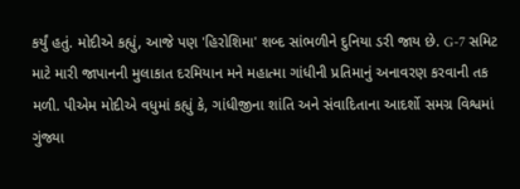કર્યું હતું. મોદીએ કહ્યું, આજે પણ 'હિરોશિમા' શબ્દ સાંભળીને દુનિયા ડરી જાય છે. G-7 સમિટ માટે મારી જાપાનની મુલાકાત દરમિયાન મને મહાત્મા ગાંધીની પ્રતિમાનું અનાવરણ કરવાની તક મળી. પીએમ મોદીએ વધુમાં કહ્યું કે, ગાંધીજીના શાંતિ અને સંવાદિતાના આદર્શો સમગ્ર વિશ્વમાં ગુંજ્યા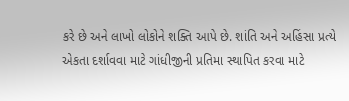કરે છે અને લાખો લોકોને શક્તિ આપે છે. શાંતિ અને અહિંસા પ્રત્યે એકતા દર્શાવવા માટે ગાંધીજીની પ્રતિમા સ્થાપિત કરવા માટે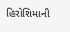હિરોશિમાની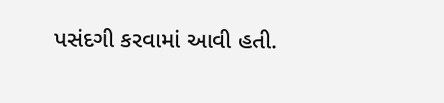પસંદગી કરવામાં આવી હતી.